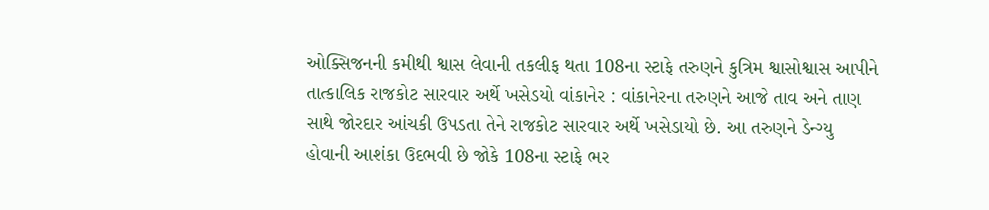ઓક્સિજનની કમીથી શ્વાસ લેવાની તકલીફ થતા 108ના સ્ટાફે તરુણને કુત્રિમ શ્વાસોશ્વાસ આપીને તાત્કાલિક રાજકોટ સારવાર અર્થે ખસેડયો વાંકાનેર : વાંકાનેરના તરુણને આજે તાવ અને તાણ સાથે જોરદાર આંચકી ઉપડતા તેને રાજકોટ સારવાર અર્થે ખસેડાયો છે. આ તરુણને ડેન્ગ્યુ હોવાની આશંકા ઉદભવી છે જોકે 108ના સ્ટાફે ભર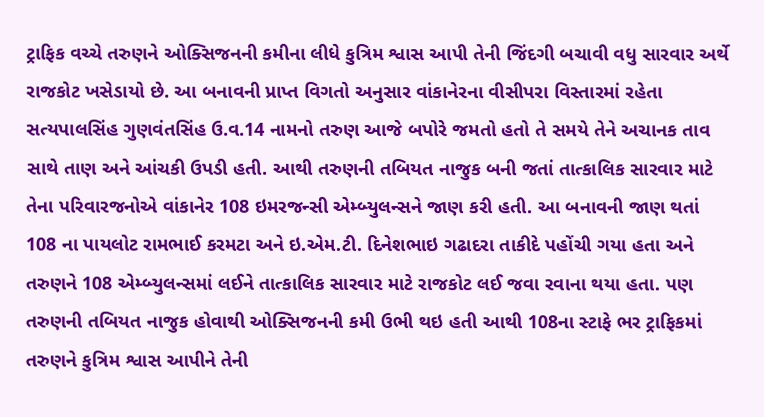ટ્રાફિક વચ્ચે તરુણને ઓક્સિજનની કમીના લીધે કુત્રિમ શ્વાસ આપી તેની જિંદગી બચાવી વધુ સારવાર અર્થે રાજકોટ ખસેડાયો છે. આ બનાવની પ્રાપ્ત વિગતો અનુસાર વાંકાનેરના વીસીપરા વિસ્તારમાં રહેતા સત્યપાલસિંહ ગુણવંતસિંહ ઉ.વ.14 નામનો તરુણ આજે બપોરે જમતો હતો તે સમયે તેને અચાનક તાવ સાથે તાણ અને આંચકી ઉપડી હતી. આથી તરુણની તબિયત નાજુક બની જતાં તાત્કાલિક સારવાર માટે તેના પરિવારજનોએ વાંકાનેર 108 ઇમરજન્સી એમ્બ્યુલન્સને જાણ કરી હતી. આ બનાવની જાણ થતાં 108 ના પાયલોટ રામભાઈ કરમટા અને ઇ.એમ.ટી. દિનેશભાઇ ગઢાદરા તાકીદે પહોંચી ગયા હતા અને તરુણને 108 એમ્બ્યુલન્સમાં લઈને તાત્કાલિક સારવાર માટે રાજકોટ લઈ જવા રવાના થયા હતા. પણ તરુણની તબિયત નાજુક હોવાથી ઓક્સિજનની કમી ઉભી થઇ હતી આથી 108ના સ્ટાફે ભર ટ્રાફિકમાં તરુણને કુત્રિમ શ્વાસ આપીને તેની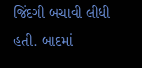જિંદગી બચાવી લીધી હતી. બાદમાં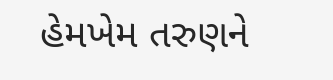હેમખેમ તરુણને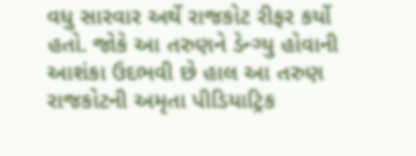વધુ સારવાર અર્થે રાજકોટ રીફર કર્યો હતો. જોકે આ તરુણને ડેન્ગ્યુ હોવાની આશંકા ઉદભવી છે હાલ આ તરુણ રાજકોટની અમૃતા પીડિયાટ્રિક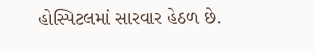હોસ્પિટલમાં સારવાર હેઠળ છે.